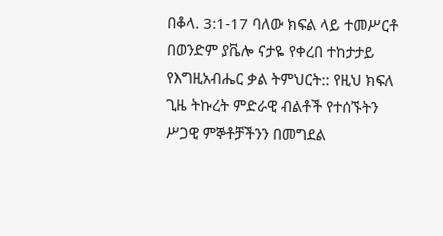በቆላ. 3:1-17 ባለው ክፍል ላይ ተመሥርቶ በወንድም ያቬሎ ናታዬ የቀረበ ተከታታይ የእግዚአብሔር ቃል ትምህርት:: የዚህ ክፍለ ጊዜ ትኩረት ምድራዊ ብልቶች የተሰኙትን ሥጋዊ ምኞቶቻችንን በመግደል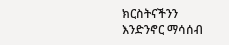ክርስትናችንን እንድንኖር ማሳሰብ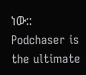ነው::
Podchaser is the ultimate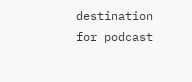destination for podcast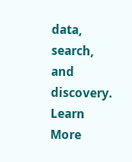data, search, and discovery. Learn More